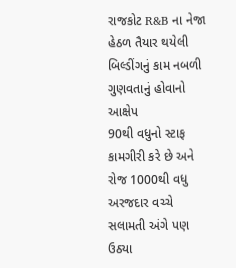રાજકોટ R&B ના નેજા હેઠળ તૈયાર થયેલી બિલ્ડીંગનું કામ નબળી ગુણવતાનું હોવાનો આક્ષેપ
90થી વધુનો સ્ટાફ કામગીરી કરે છે અને રોજ 1000થી વધુ અરજદાર વચ્ચે સલામતી અંગે પણ ઉઠ્યા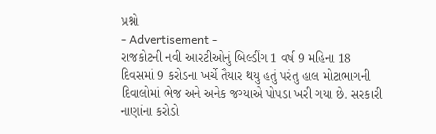પ્રશ્નો
- Advertisement -
રાજકોટની નવી આરટીઓનું બિલ્ડીંગ 1 વર્ષ 9 મહિના 18 દિવસમાં 9 કરોડના ખર્ચે તૈયાર થયુ હતું પરંતુ હાલ મોટાભાગની દિવાલોમાં ભેજ અને અનેક જગ્યાએ પોપડા ખરી ગયા છે. સરકારી નાણાંના કરોડો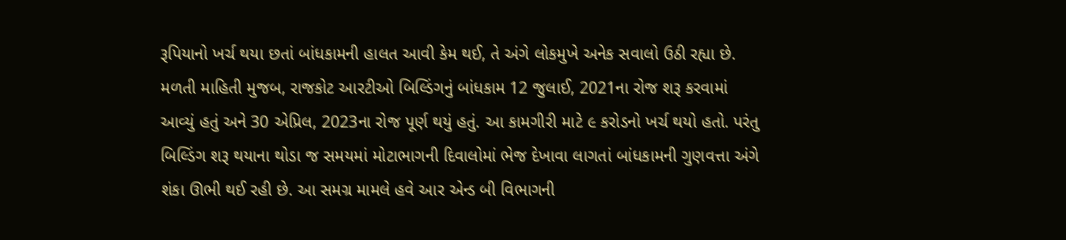રૂપિયાનો ખર્ચ થયા છતાં બાંધકામની હાલત આવી કેમ થઈ, તે અંગે લોકમુખે અનેક સવાલો ઉઠી રહ્યા છે.
મળતી માહિતી મુજબ, રાજકોટ આરટીઓ બિલ્ડિંગનું બાંધકામ 12 જુલાઈ, 2021ના રોજ શરૂ કરવામાં આવ્યું હતું અને 30 એપ્રિલ, 2023ના રોજ પૂર્ણ થયું હતું. આ કામગીરી માટે ૯ કરોડનો ખર્ચ થયો હતો. પરંતુ બિલ્ડિંગ શરૂ થયાના થોડા જ સમયમાં મોટાભાગની દિવાલોમાં ભેજ દેખાવા લાગતાં બાંધકામની ગુણવત્તા અંગે શંકા ઊભી થઈ રહી છે. આ સમગ્ર મામલે હવે આર એન્ડ બી વિભાગની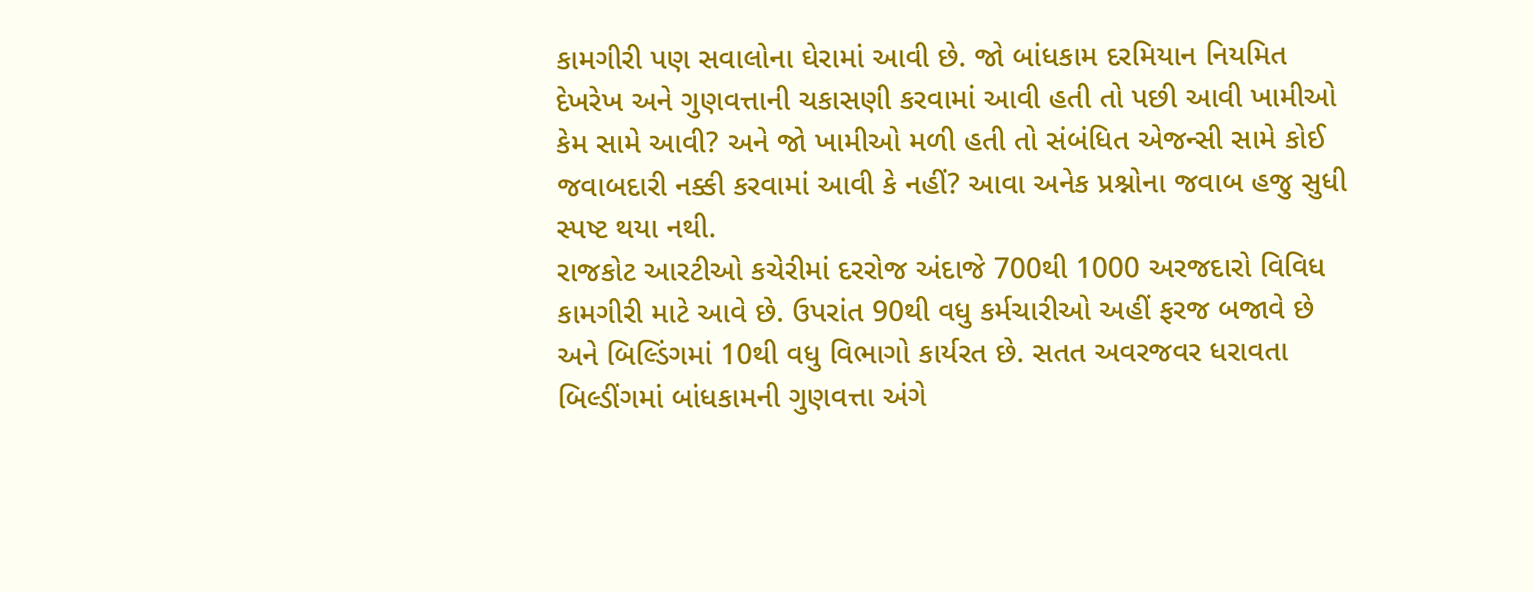કામગીરી પણ સવાલોના ઘેરામાં આવી છે. જો બાંધકામ દરમિયાન નિયમિત દેખરેખ અને ગુણવત્તાની ચકાસણી કરવામાં આવી હતી તો પછી આવી ખામીઓ કેમ સામે આવી? અને જો ખામીઓ મળી હતી તો સંબંધિત એજન્સી સામે કોઈ જવાબદારી નક્કી કરવામાં આવી કે નહીં? આવા અનેક પ્રશ્નોના જવાબ હજુ સુધી સ્પષ્ટ થયા નથી.
રાજકોટ આરટીઓ કચેરીમાં દરરોજ અંદાજે 700થી 1000 અરજદારો વિવિધ કામગીરી માટે આવે છે. ઉપરાંત 90થી વધુ કર્મચારીઓ અહીં ફરજ બજાવે છે અને બિલ્ડિંગમાં 10થી વધુ વિભાગો કાર્યરત છે. સતત અવરજવર ધરાવતા બિલ્ડીંગમાં બાંધકામની ગુણવત્તા અંગે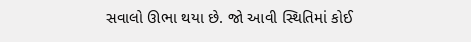સવાલો ઊભા થયા છે. જો આવી સ્થિતિમાં કોઈ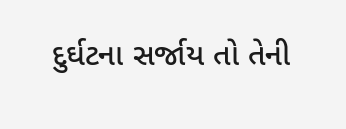દુર્ઘટના સર્જાય તો તેની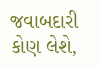જવાબદારી કોણ લેશે,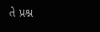તે પ્રશ્ન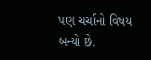પણ ચર્ચાનો વિષય બન્યો છે.